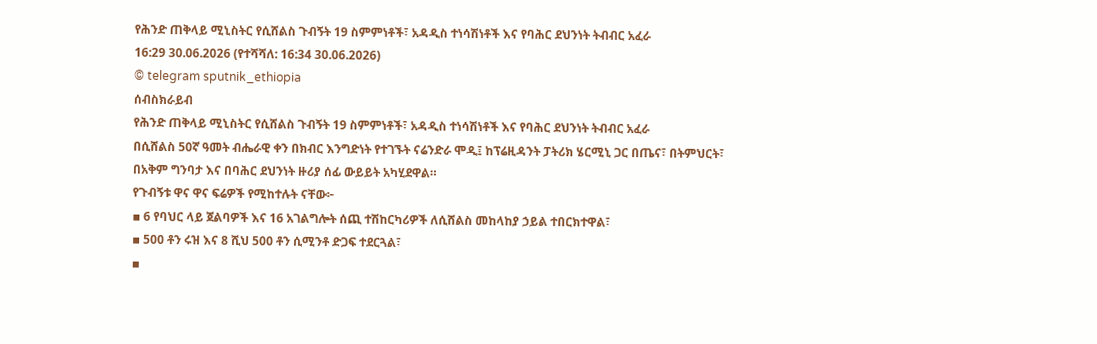የሕንድ ጠቅላይ ሚኒስትር የሲሸልስ ጉብኝት 19 ስምምነቶች፣ አዳዲስ ተነሳሽነቶች እና የባሕር ደህንነት ትብብር አፈራ
16:29 30.06.2026 (የተሻሻለ: 16:34 30.06.2026)
© telegram sputnik_ethiopia
ሰብስክራይብ
የሕንድ ጠቅላይ ሚኒስትር የሲሸልስ ጉብኝት 19 ስምምነቶች፣ አዳዲስ ተነሳሽነቶች እና የባሕር ደህንነት ትብብር አፈራ
በሲሸልስ 50ኛ ዓመት ብሔራዊ ቀን በክብር እንግድነት የተገኙት ናሬንድራ ሞዲ፤ ከፕሬዚዳንት ፓትሪክ ሄርሚኒ ጋር በጤና፣ በትምህርት፣ በአቅም ግንባታ እና በባሕር ደህንነት ዙሪያ ሰፊ ውይይት አካሂደዋል።
የጉብኝቱ ዋና ዋና ፍሬዎች የሚከተሉት ናቸው፦
▪ 6 የባህር ላይ ጀልባዎች እና 16 አገልግሎት ሰጪ ተሽከርካሪዎች ለሲሸልስ መከላከያ ኃይል ተበርክተዋል፣
▪ 500 ቶን ሩዝ እና 8 ሺህ 500 ቶን ሲሚንቶ ድጋፍ ተደርጓል፣
▪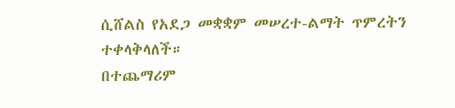ሲሸልስ የአደጋ መቋቋም መሠረተ-ልማት ጥምረትን ተቀላቅላለች።
በተጨማሪም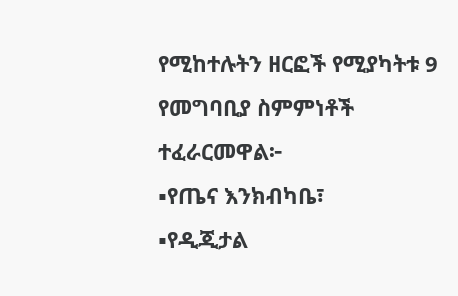የሚከተሉትን ዘርፎች የሚያካትቱ 9 የመግባቢያ ስምምነቶች ተፈራርመዋል፦
▪የጤና እንክብካቤ፣
▪የዲጂታል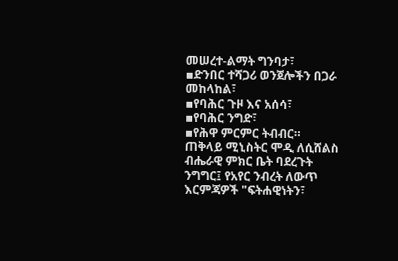መሠረተ-ልማት ግንባታ፣
▪ድንበር ተሻጋሪ ወንጀሎችን በጋራ መከላከል፣
▪የባሕር ጉዞ እና አሰሳ፣
▪የባሕር ንግድ፣
▪የሕዋ ምርምር ትብብር።
ጠቅላይ ሚኒስትር ሞዲ ለሲሸልስ ብሔራዊ ምክር ቤት ባደረጉት ንግግር፤ የአየር ንብረት ለውጥ እርምጃዎች "ፍትሐዊነትን፣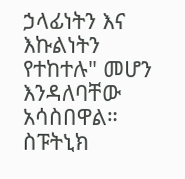ኃላፊነትን እና እኩልነትን የተከተሉ" መሆን እንዳለባቸው አሳስበዋል።
ስፑትኒክ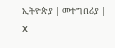ኢትዮጵያ | መተግበሪያ | X